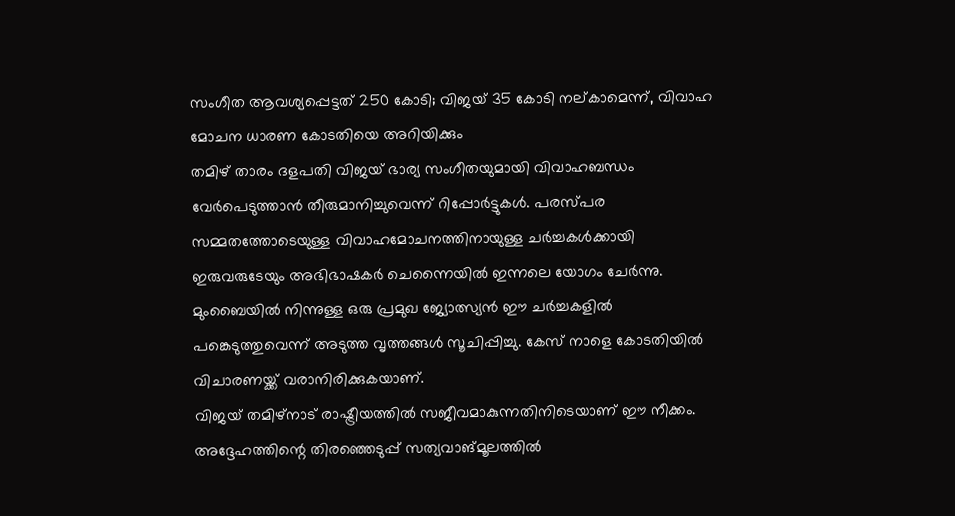സംഗീത ആവശ്യപ്പെട്ടത് 250 കോടി; വിജയ് 35 കോടി നല്കാമെന്ന്, വിവാഹ മോചന ധാരണ കോടതിയെ അറിയിക്കും
തമിഴ് താരം ദളപതി വിജയ് ഭാര്യ സംഗീതയുമായി വിവാഹബന്ധം വേർപെടുത്താൻ തീരുമാനിച്ചുവെന്ന് റിപ്പോർട്ടുകൾ. പരസ്പര സമ്മതത്തോടെയുള്ള വിവാഹമോചനത്തിനായുള്ള ചർച്ചകൾക്കായി ഇരുവരുടേയും അഭിഭാഷകർ ചെന്നൈയിൽ ഇന്നലെ യോഗം ചേർന്നു. മുംബൈയിൽ നിന്നുള്ള ഒരു പ്രമുഖ ജ്യോത്സ്യൻ ഈ ചർച്ചകളിൽ പങ്കെടുത്തുവെന്ന് അടുത്ത വൃത്തങ്ങൾ സൂചിപ്പിച്ചു. കേസ് നാളെ കോടതിയിൽ വിചാരണയ്ക്ക് വരാനിരിക്കുകയാണ്.
വിജയ് തമിഴ്നാട് രാഷ്ട്രീയത്തിൽ സജീവമാകുന്നതിനിടെയാണ് ഈ നീക്കം. അദ്ദേഹത്തിന്റെ തിരഞ്ഞെടുപ്പ് സത്യവാങ്മൂലത്തിൽ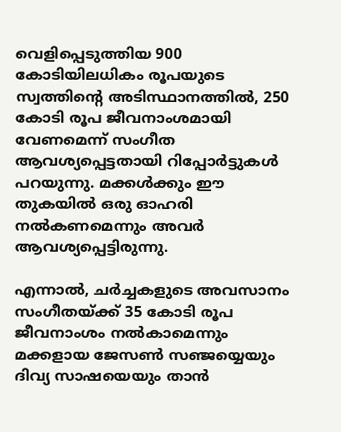വെളിപ്പെടുത്തിയ 900 കോടിയിലധികം രൂപയുടെ സ്വത്തിന്റെ അടിസ്ഥാനത്തിൽ, 250 കോടി രൂപ ജീവനാംശമായി വേണമെന്ന് സംഗീത ആവശ്യപ്പെട്ടതായി റിപ്പോർട്ടുകൾ പറയുന്നു. മക്കൾക്കും ഈ തുകയിൽ ഒരു ഓഹരി നൽകണമെന്നും അവർ ആവശ്യപ്പെട്ടിരുന്നു.

എന്നാൽ, ചർച്ചകളുടെ അവസാനം സംഗീതയ്ക്ക് 35 കോടി രൂപ ജീവനാംശം നൽകാമെന്നും മക്കളായ ജേസൺ സഞ്ജയ്യെയും ദിവ്യ സാഷയെയും താൻ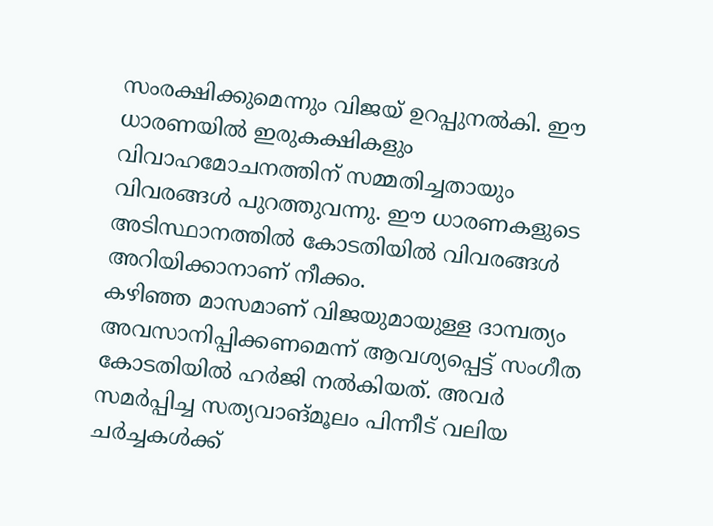സംരക്ഷിക്കുമെന്നും വിജയ് ഉറപ്പുനൽകി. ഈ ധാരണയിൽ ഇരുകക്ഷികളും വിവാഹമോചനത്തിന് സമ്മതിച്ചതായും വിവരങ്ങൾ പുറത്തുവന്നു. ഈ ധാരണകളുടെ അടിസ്ഥാനത്തിൽ കോടതിയിൽ വിവരങ്ങൾ അറിയിക്കാനാണ് നീക്കം.
കഴിഞ്ഞ മാസമാണ് വിജയുമായുള്ള ദാമ്പത്യം അവസാനിപ്പിക്കണമെന്ന് ആവശ്യപ്പെട്ട് സംഗീത കോടതിയിൽ ഹർജി നൽകിയത്. അവർ സമർപ്പിച്ച സത്യവാങ്മൂലം പിന്നീട് വലിയ ചർച്ചകൾക്ക്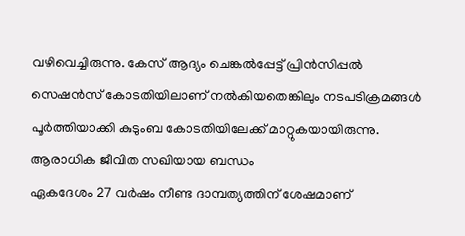വഴിവെച്ചിരുന്നു. കേസ് ആദ്യം ചെങ്കൽപ്പേട്ട് പ്രിൻസിപ്പൽ സെഷൻസ് കോടതിയിലാണ് നൽകിയതെങ്കിലും നടപടിക്രമങ്ങൾ പൂർത്തിയാക്കി കുടുംബ കോടതിയിലേക്ക് മാറ്റുകയായിരുന്നു.
ആരാധിക ജീവിത സഖിയായ ബന്ധം
ഏകദേശം 27 വർഷം നീണ്ട ദാമ്പത്യത്തിന് ശേഷമാണ്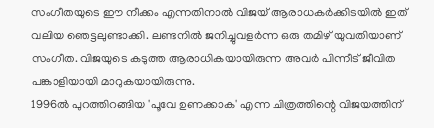സംഗീതയുടെ ഈ നീക്കം എന്നതിനാൽ വിജയ് ആരാധകർക്കിടയിൽ ഇത് വലിയ ഞെട്ടലുണ്ടാക്കി. ലണ്ടനിൽ ജനിച്ചുവളർന്ന ഒരു തമിഴ് യുവതിയാണ് സംഗീത. വിജയുടെ കടുത്ത ആരാധികയായിരുന്ന അവർ പിന്നീട് ജീവിത പങ്കാളിയായി മാറുകയായിരുന്നു.
1996ൽ പുറത്തിറങ്ങിയ 'പൂവേ ഉണക്കാക' എന്ന ചിത്രത്തിന്റെ വിജയത്തിന്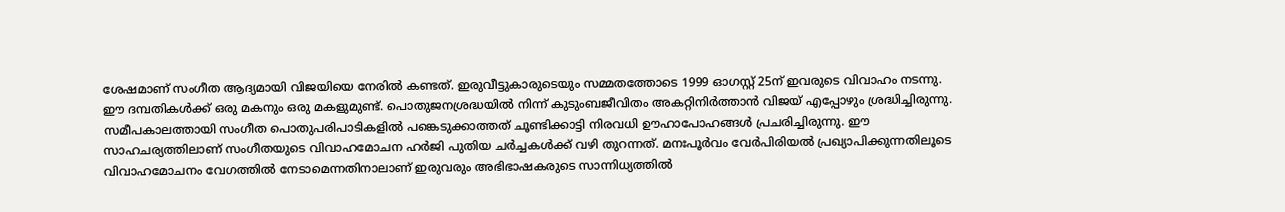ശേഷമാണ് സംഗീത ആദ്യമായി വിജയിയെ നേരിൽ കണ്ടത്. ഇരുവീട്ടുകാരുടെയും സമ്മതത്തോടെ 1999 ഓഗസ്റ്റ് 25ന് ഇവരുടെ വിവാഹം നടന്നു. ഈ ദമ്പതികൾക്ക് ഒരു മകനും ഒരു മകളുമുണ്ട്. പൊതുജനശ്രദ്ധയിൽ നിന്ന് കുടുംബജീവിതം അകറ്റിനിർത്താൻ വിജയ് എപ്പോഴും ശ്രദ്ധിച്ചിരുന്നു.
സമീപകാലത്തായി സംഗീത പൊതുപരിപാടികളിൽ പങ്കെടുക്കാത്തത് ചൂണ്ടിക്കാട്ടി നിരവധി ഊഹാപോഹങ്ങൾ പ്രചരിച്ചിരുന്നു. ഈ സാഹചര്യത്തിലാണ് സംഗീതയുടെ വിവാഹമോചന ഹർജി പുതിയ ചർച്ചകൾക്ക് വഴി തുറന്നത്. മനഃപൂർവം വേർപിരിയൽ പ്രഖ്യാപിക്കുന്നതിലൂടെ വിവാഹമോചനം വേഗത്തിൽ നേടാമെന്നതിനാലാണ് ഇരുവരും അഭിഭാഷകരുടെ സാന്നിധ്യത്തിൽ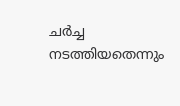ചർച്ച നടത്തിയതെന്നും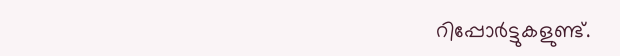റിപ്പോർട്ടുകളുണ്ട്.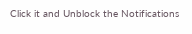Click it and Unblock the Notifications